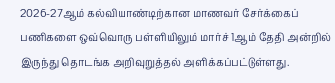2026-27ஆம் கல்வியாண்டிற்கான மாணவர் சேர்க்கைப் பணிகளை ஒவ்வொரு பள்ளியிலும் மார்ச் 1ஆம் தேதி அன்றில் இருந்து தொடங்க அறிவுறுத்தல் அளிக்கப்பட்டுள்ளது.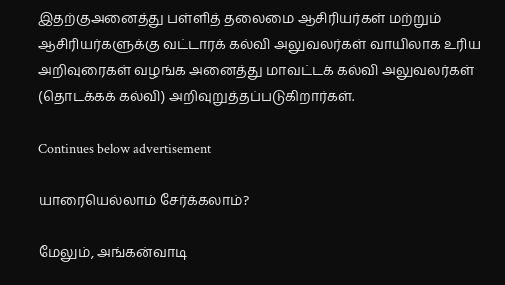இதற்குஅனைத்து பள்ளித் தலைமை ஆசிரியர்கள் மற்றும் ஆசிரியர்களுக்கு வட்டாரக் கல்வி அலுவலர்கள் வாயிலாக உரிய அறிவுரைகள் வழங்க அனைத்து மாவட்டக் கல்வி அலுவலர்கள் (தொடக்கக் கல்வி) அறிவுறுத்தப்படுகிறார்கள்.

Continues below advertisement

யாரையெல்லாம் சேர்க்கலாம்?

மேலும், அங்கன்வாடி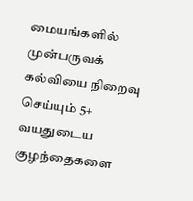மையங்களில் முன்பருவக் கல்வியை நிறைவு செய்யும் 5+ வயதுடைய குழந்தைகளை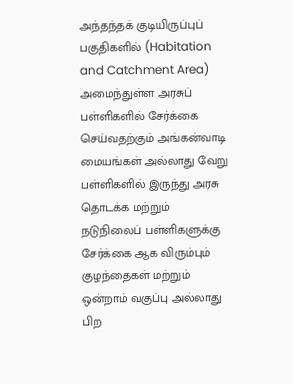அந்தந்தக் குடியிருப்புப் பகுதிகளில் (Habitation and Catchment Area) அமைந்துள்ள அரசுப் பள்ளிகளில் சேர்க்கை செய்வதற்கும் அங்கன்வாடி மையங்கள் அல்லாது வேறு பள்ளிகளில் இருந்து அரசு தொடக்க மற்றும் நடுநிலைப் பள்ளிகளுக்கு சேர்க்கை ஆக விரும்பும் குழந்தைகள் மற்றும் ஒன்றாம் வகுப்பு அல்லாது பிற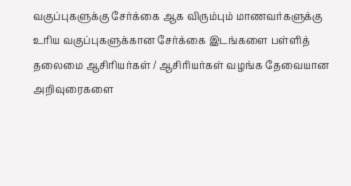வகுப்புகளுக்கு சேர்க்கை ஆக விரும்பும் மாணவர்களுக்கு உரிய வகுப்புகளுக்கான சேர்க்கை இடங்களை பள்ளித் தலைமை ஆசிரியர்கள் / ஆசிரியர்கள் வழங்க தேவையான அறிவுரைகளை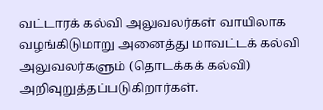வட்டாரக் கல்வி அலுவலர்கள் வாயிலாக வழங்கிடுமாறு அனைத்து மாவட்டக் கல்வி அலுவலர்களும் (தொடக்கக் கல்வி) அறிவுறுத்தப்படுகிறார்கள்.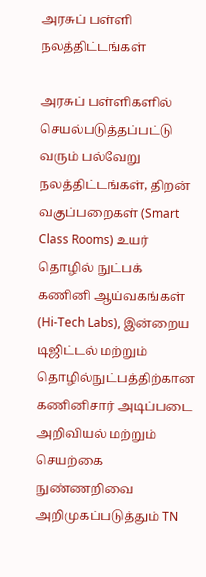அரசுப் பள்ளி நலத்திட்டங்கள்

அரசுப் பள்ளிகளில் செயல்படுத்தப்பட்டு வரும் பல்வேறு நலத்திட்டங்கள், திறன் வகுப்பறைகள் (Smart Class Rooms) உயர் தொழில் நுட்பக் கணினி ஆய்வகங்கள் (Hi-Tech Labs), இன்றைய டிஜிட்டல் மற்றும் தொழில்நுட்பத்திற்கான கணினிசார் அடிப்படை அறிவியல் மற்றும் செயற்கை நுண்ணறிவை அறிமுகப்படுத்தும் TN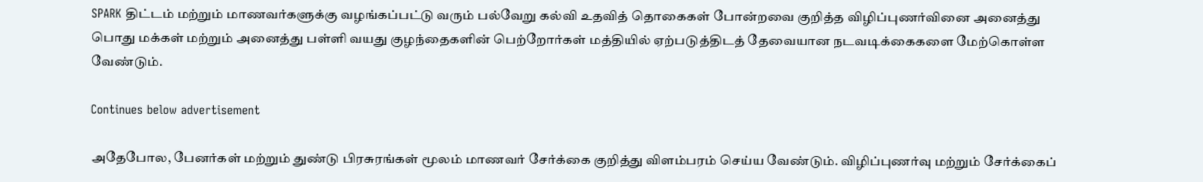SPARK திட்டம் மற்றும் மாணவர்களுக்கு வழங்கப்பட்டு வரும் பல்வேறு கல்வி உதவித் தொகைகள் போன்றவை குறித்த விழிப்புணர்வினை அனைத்து பொது மக்கள் மற்றும் அனைத்து பள்ளி வயது குழந்தைகளின் பெற்றோர்கள் மத்தியில் ஏற்படுத்திடத் தேவையான நடவடிக்கைகளை மேற்கொள்ள வேண்டும்.

Continues below advertisement

அதேபோல, பேனர்கள் மற்றும் துண்டு பிரசுரங்கள் மூலம் மாணவர் சேர்க்கை குறித்து விளம்பரம் செய்ய வேண்டும். விழிப்புணர்வு மற்றும் சேர்க்கைப்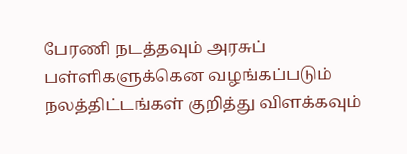பேரணி நடத்தவும் அரசுப் பள்ளிகளுக்கென வழங்கப்படும் நலத்திட்டங்கள் குறித்து விளக்கவும்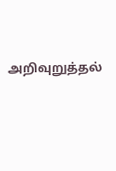அறிவுறுத்தல்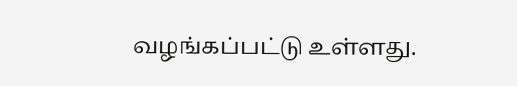வழங்கப்பட்டு உள்ளது.